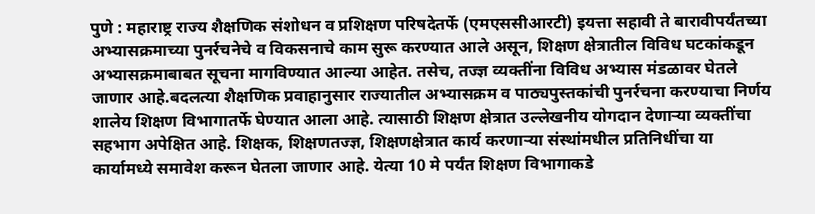पुणे : महाराष्ट्र राज्य शैक्षणिक संशोधन व प्रशिक्षण परिषदेतर्फे (एमएससीआरटी) इयत्ता सहावी ते बारावीपर्यंतच्या अभ्यासक्रमाच्या पुनर्रचनेचे व विकसनाचे काम सुरू करण्यात आले असून, शिक्षण क्षेत्रातील विविध घटकांकडून अभ्यासक्रमाबाबत सूचना मागविण्यात आल्या आहेत. तसेच, तज्ज्ञ व्यक्तींना विविध अभ्यास मंडळावर घेतले जाणार आहे.बदलत्या शैक्षणिक प्रवाहानुसार राज्यातील अभ्यासक्रम व पाठ्यपुस्तकांची पुनर्रचना करण्याचा निर्णय शालेय शिक्षण विभागातर्फे घेण्यात आला आहे. त्यासाठी शिक्षण क्षेत्रात उल्लेखनीय योगदान देणाऱ्या व्यक्तींचा सहभाग अपेक्षित आहे. शिक्षक, शिक्षणतज्ज्ञ, शिक्षणक्षेत्रात कार्य करणाऱ्या संस्थांमधील प्रतिनिधींचा या कार्यामध्ये समावेश करून घेतला जाणार आहे. येत्या 10 मे पर्यंत शिक्षण विभागाकडे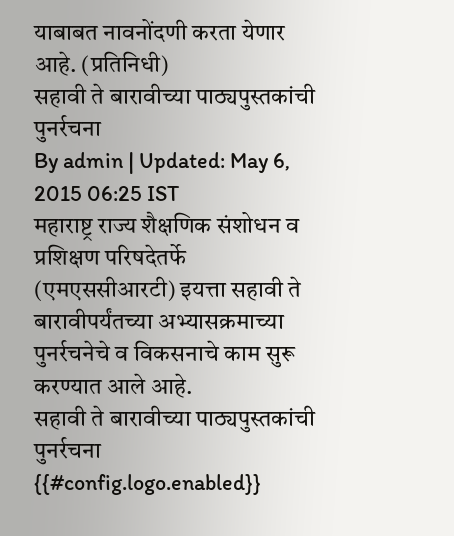याबाबत नावनोंदणी करता येणार आहे. (प्रतिनिधी)
सहावी ते बारावीच्या पाठ्यपुस्तकांची पुनर्रचना
By admin | Updated: May 6, 2015 06:25 IST
महाराष्ट्र राज्य शैक्षणिक संशोधन व प्रशिक्षण परिषदेतर्फे (एमएससीआरटी) इयत्ता सहावी ते बारावीपर्यंतच्या अभ्यासक्रमाच्या पुनर्रचनेचे व विकसनाचे काम सुरू करण्यात आले आहे.
सहावी ते बारावीच्या पाठ्यपुस्तकांची पुनर्रचना
{{#config.logo.enabled}}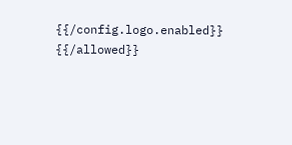{{/config.logo.enabled}}
{{/allowed}}